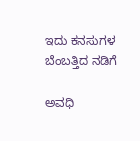ಇದು ಕನಸುಗಳ ಬೆಂಬತ್ತಿದ ನಡಿಗೆ‍

ಅವಧಿ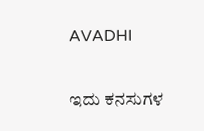AVADHI

ಇದು ಕನಸುಗಳ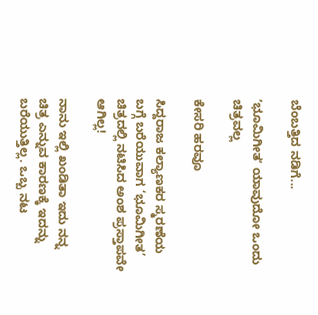ಬೆಂಬತ್ತಿದ ನಡಿಗೆ...

ʼಭೂಮಿಗೀತʼ ಯಾವುದೋ ಒಂದು ಚಿತ್ರವಲ್ಲ

ಕೇಸರಿ ಹರವೂ

ಸಿದ್ದರಾಜ ಕಲ್ಯಾಣಕರ ಸ್ಮರಣೆಯ ಬಗ್ಗೆ ಬರೆಯುವಾಗ ‘ಭೂಮಿಗೀತ’ ಚಿತ್ರದಲ್ಲಿ ನಟಿಸಿದ ಅಂಶ ಪ್ರಸ್ತಾಪವೇ ಆಗಿಲ್ಲ!

ನಾನು ಇಲ್ಲಿ ಖಂಡಿತಾ ಇದು ನನ್ನ ಚಿತ್ರ ಎನ್ನುವ ಕಾರಣಕ್ಕೆ ಇದನ್ನು ಬರೆಯುತ್ತಿಲ್ಲ. ಒಬ್ಬ ನಟ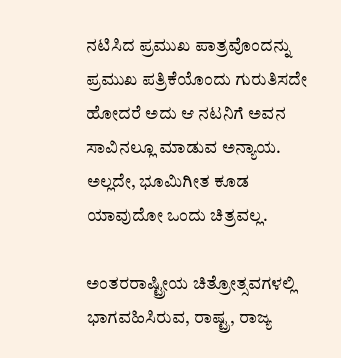ನಟಿಸಿದ ಪ್ರಮುಖ ಪಾತ್ರವೊಂದನ್ನು ಪ್ರಮುಖ ಪತ್ರಿಕೆಯೊಂದು ಗುರುತಿಸದೇ ಹೋದರೆ ಅದು ಆ ನಟನಿಗೆ ಅವನ ಸಾವಿನಲ್ಲೂ ಮಾಡುವ ಅನ್ಯಾಯ. ಅಲ್ಲದೇ, ಭೂಮಿಗೀತ ಕೂಡ ಯಾವುದೋ ಒಂದು ಚಿತ್ರವಲ್ಲ.

ಅಂತರರಾಷ್ಟ್ರೀಯ ಚಿತ್ರೋತ್ಸವಗಳಲ್ಲಿ ಭಾಗವಹಿಸಿರುವ, ರಾಷ್ಟ್ರ, ರಾಜ್ಯ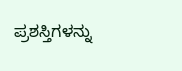ಪ್ರಶಸ್ತಿಗಳನ್ನು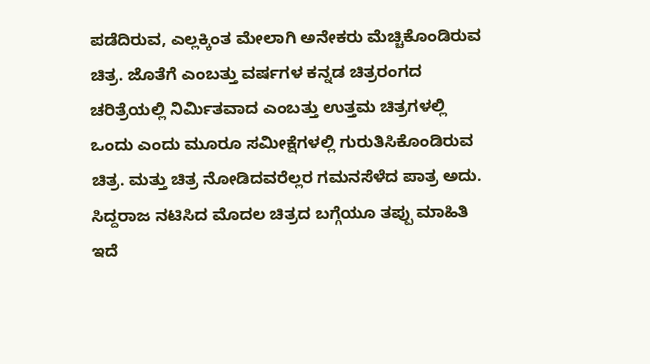ಪಡೆದಿರುವ, ಎಲ್ಲಕ್ಕಿಂತ ಮೇಲಾಗಿ ಅನೇಕರು ಮೆಚ್ಚಿಕೊಂಡಿರುವ ಚಿತ್ರ. ಜೊತೆಗೆ ಎಂಬತ್ತು ವರ್ಷಗಳ ಕನ್ನಡ ಚಿತ್ರರಂಗದ ಚರಿತ್ರೆಯಲ್ಲಿ ನಿರ್ಮಿತವಾದ ಎಂಬತ್ತು ಉತ್ತಮ ಚಿತ್ರಗಳಲ್ಲಿ ಒಂದು ಎಂದು ಮೂರೂ ಸಮೀಕ್ಷೆಗಳಲ್ಲಿ ಗುರುತಿಸಿಕೊಂಡಿರುವ ಚಿತ್ರ. ಮತ್ತು ಚಿತ್ರ ನೋಡಿದವರೆಲ್ಲರ ಗಮನಸೆಳೆದ ಪಾತ್ರ ಅದು. ಸಿದ್ದರಾಜ ನಟಿಸಿದ ಮೊದಲ ಚಿತ್ರದ ಬಗ್ಗೆಯೂ ತಪ್ಪು ಮಾಹಿತಿ ಇದೆ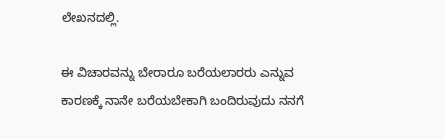ಲೇಖನದಲ್ಲಿ.

ಈ ವಿಚಾರವನ್ನು ಬೇರಾರೂ ಬರೆಯಲಾರರು ಎನ್ನುವ ಕಾರಣಕ್ಕೆ ನಾನೇ ಬರೆಯಬೇಕಾಗಿ ಬಂದಿರುವುದು ನನಗೆ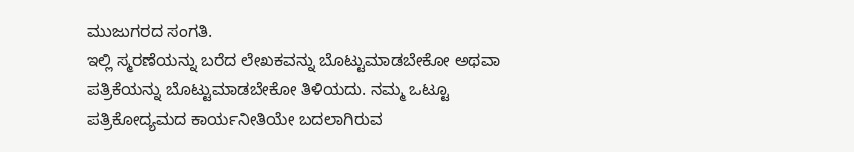ಮುಜುಗರದ ಸಂಗತಿ.
ಇಲ್ಲಿ ಸ್ಮರಣೆಯನ್ನು ಬರೆದ ಲೇಖಕವನ್ನು ಬೊಟ್ಟುಮಾಡಬೇಕೋ ಅಥವಾ ಪತ್ರಿಕೆಯನ್ನು ಬೊಟ್ಟುಮಾಡಬೇಕೋ ತಿಳಿಯದು. ನಮ್ಮ ಒಟ್ಟೂ ಪತ್ರಿಕೋದ್ಯಮದ ಕಾರ್ಯನೀತಿಯೇ ಬದಲಾಗಿರುವ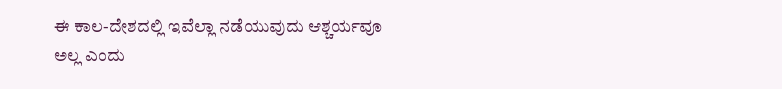ಈ ಕಾಲ-ದೇಶದಲ್ಲಿ ಇವೆಲ್ಲಾ ನಡೆಯುವುದು ಆಶ್ಚರ್ಯವೂ ಅಲ್ಲ ಎಂದು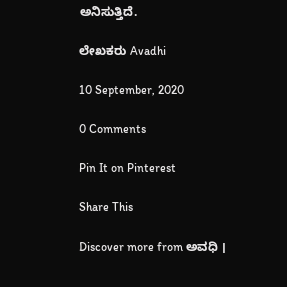ಅನಿಸುತ್ತಿದೆ.

ಲೇಖಕರು Avadhi

10 September, 2020

0 Comments

Pin It on Pinterest

Share This

Discover more from ಅವಧಿ ।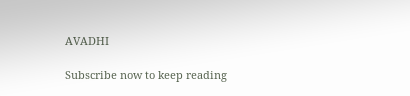AVADHI

Subscribe now to keep reading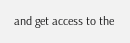and get access to the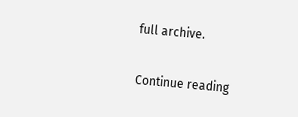full archive.

Continue reading